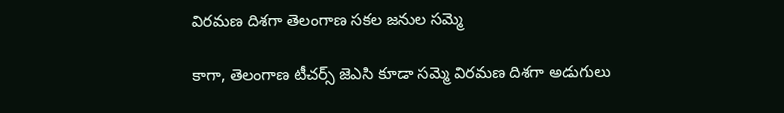విరమణ దిశగా తెలంగాణ సకల జనుల సమ్మె

కాగా, తెలంగాణ టీచర్స్ జెఎసి కూడా సమ్మె విరమణ దిశగా అడుగులు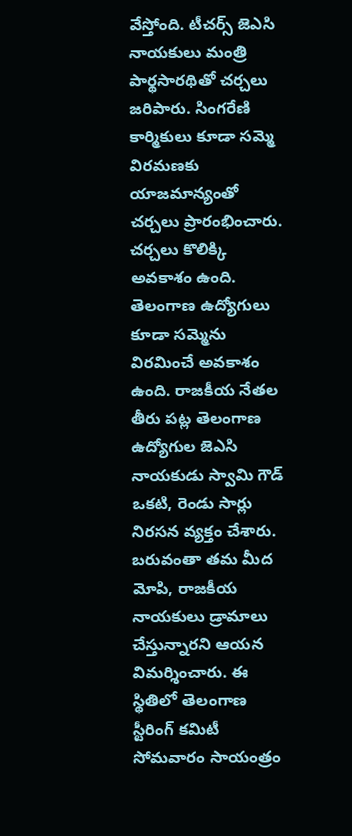వేస్తోంది. టీచర్స్ జెఎసి నాయకులు మంత్రి పార్థసారథితో చర్చలు జరిపారు. సింగరేణి కార్మికులు కూడా సమ్మె విరమణకు యాజమాన్యంతో చర్చలు ప్రారంభించారు. చర్చలు కొలిక్కి అవకాశం ఉంది. తెలంగాణ ఉద్యోగులు కూడా సమ్మెను విరమించే అవకాశం ఉంది. రాజకీయ నేతల తీరు పట్ల తెలంగాణ ఉద్యోగుల జెఎసి నాయకుడు స్వామి గౌడ్ ఒకటి, రెండు సార్లు నిరసన వ్యక్తం చేశారు. బరువంతా తమ మీద మోపి, రాజకీయ నాయకులు డ్రామాలు చేస్తున్నారని ఆయన విమర్శించారు. ఈ స్థితిలో తెలంగాణ స్టీరింగ్ కమిటీ సోమవారం సాయంత్రం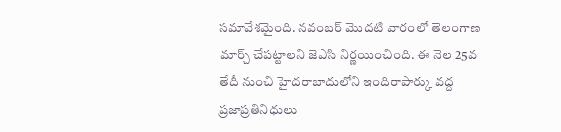సమావేశమైంది. నవంబర్ మొదటి వారంలో తెలంగాణ మార్చ్ చేపట్టాలని జెఎసి నిర్ణయించింది. ఈ నెల 25వ తేదీ నుంచి హైదరాబాదులోని ఇందిరాపార్కు వద్ద ప్రజాప్రతినిధులు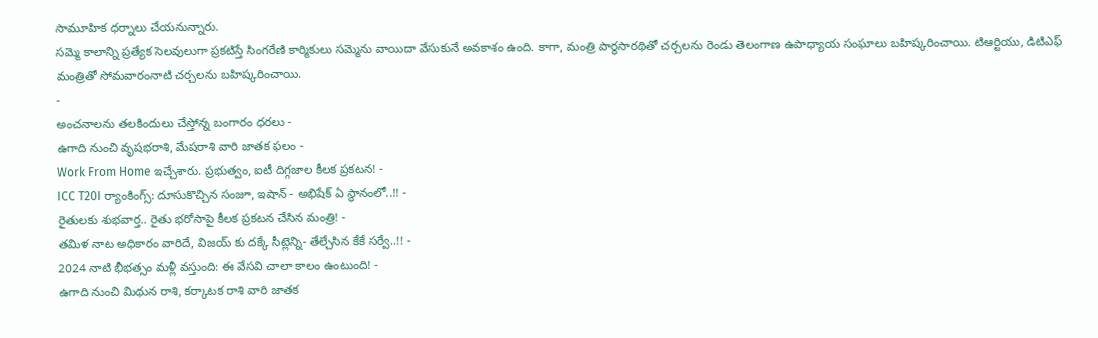సామూహిక ధర్నాలు చేయనున్నారు.
సమ్మె కాలాన్ని ప్రత్యేక సెలవులుగా ప్రకటిస్తే సింగరేణి కార్మికులు సమ్మెను వాయిదా వేసుకునే అవకాశం ఉంది. కాగా, మంత్రి పార్థసారథితో చర్చలను రెండు తెలంగాణ ఉపాధ్యాయ సంఘాలు బహిష్కరించాయి. టిఆర్టియు, డిటిఎఫ్ మంత్రితో సోమవారంనాటి చర్చలను బహిష్కరించాయి.
-
అంచనాలను తలకిందులు చేస్తోన్న బంగారం ధరలు -
ఉగాది నుంచి వృషభరాశి, మేషరాశి వారి జాతక ఫలం -
Work From Home ఇచ్చేశారు. ప్రభుత్వం, ఐటీ దిగ్గజాల కీలక ప్రకటన! -
ICC T20I ర్యాంకింగ్స్: దూసుకొచ్చిన సంజూ, ఇషాన్ - అభిషేక్ ఏ స్థానంలో..!! -
రైతులకు శుభవార్త.. రైతు భరోసాపై కీలక ప్రకటన చేసిన మంత్రి! -
తమిళ నాట అధికారం వారిదే, విజయ్ కు దక్కే సీట్లెన్ని- తేల్చేసిన కేకే సర్వే..!! -
2024 నాటి భీభత్సం మళ్లీ వస్తుంది: ఈ వేసవి చాలా కాలం ఉంటుంది! -
ఉగాది నుంచి మిథున రాశి, కర్కాటక రాశి వారి జాతక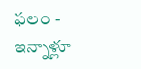ఫలం -
ఇన్నాళ్లూ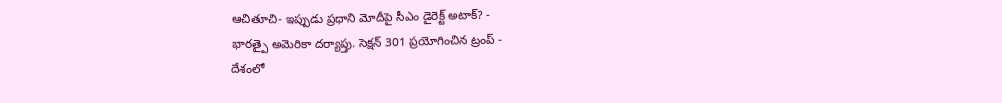ఆచితూచి- ఇప్పుడు ప్రధాని మోదీపై సీఎం డైరెక్ట్ అటాక్? -
భారత్పై అమెరికా దర్యాప్తు. సెక్షన్ 301 ప్రయోగించిన ట్రంప్ -
దేశంలో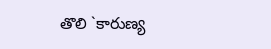తొలి `కారుణ్య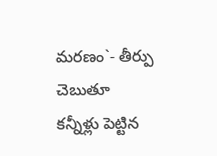మరణం`- తీర్పు చెబుతూ కన్నీళ్లు పెట్టిన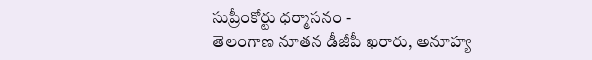సుప్రీంకోర్టు ధర్మాసనం -
తెలంగాణ నూతన డీజీపీ ఖరారు, అనూహ్య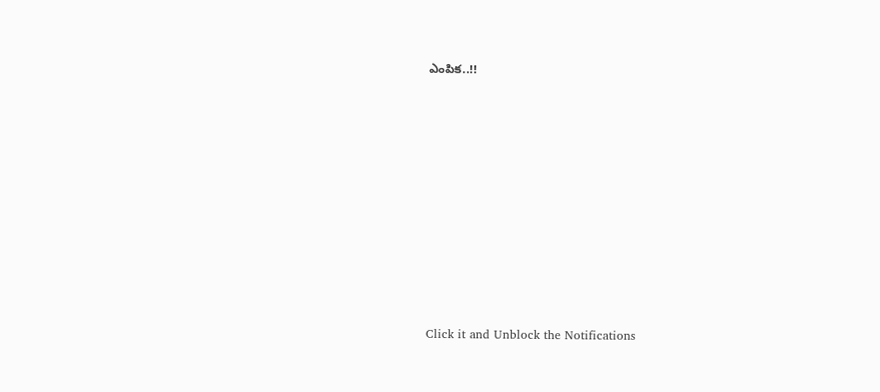ఎంపిక..!!












Click it and Unblock the Notifications